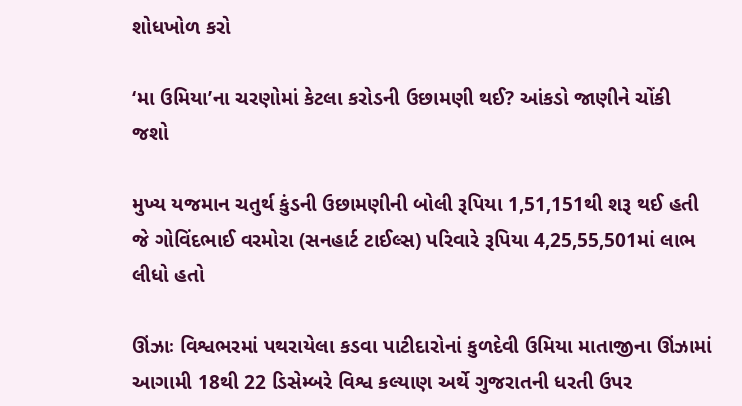શોધખોળ કરો

‘મા ઉમિયા’ના ચરણોમાં કેટલા કરોડની ઉછામણી થઈ? આંકડો જાણીને ચોંકી જશો

મુખ્ય યજમાન ચતુર્થ કુંડની ઉછામણીની બોલી રૂપિયા 1,51,151થી શરૂ થઈ હતી જે ગોવિંદભાઈ વરમોરા (સનહાર્ટ ટાઈલ્સ) પરિવારે રૂપિયા 4,25,55,501માં લાભ લીધો હતો

ઊંઝાઃ વિશ્વભરમાં પથરાયેલા કડવા પાટીદારોનાં કુળદેવી ઉમિયા માતાજીના ઊંઝામાં આગામી 18થી 22 ડિસેમ્બરે વિશ્વ કલ્યાણ અર્થે ગુજરાતની ધરતી ઉપર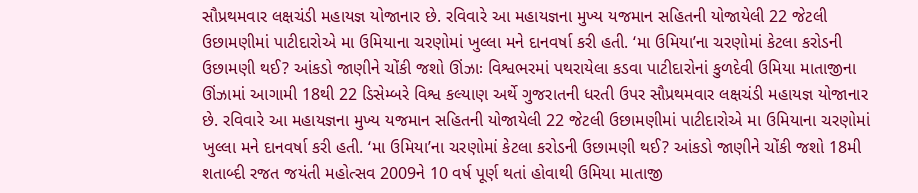સૌપ્રથમવાર લક્ષચંડી મહાયજ્ઞ યોજાનાર છે. રવિવારે આ મહાયજ્ઞના મુખ્ય યજમાન સહિતની યોજાયેલી 22 જેટલી ઉછામણીમાં પાટીદારોએ મા ઉમિયાના ચરણોમાં ખુલ્લા મને દાનવર્ષા કરી હતી. ‘મા ઉમિયા’ના ચરણોમાં કેટલા કરોડની ઉછામણી થઈ? આંકડો જાણીને ચોંકી જશો ઊંઝાઃ વિશ્વભરમાં પથરાયેલા કડવા પાટીદારોનાં કુળદેવી ઉમિયા માતાજીના ઊંઝામાં આગામી 18થી 22 ડિસેમ્બરે વિશ્વ કલ્યાણ અર્થે ગુજરાતની ધરતી ઉપર સૌપ્રથમવાર લક્ષચંડી મહાયજ્ઞ યોજાનાર છે. રવિવારે આ મહાયજ્ઞના મુખ્ય યજમાન સહિતની યોજાયેલી 22 જેટલી ઉછામણીમાં પાટીદારોએ મા ઉમિયાના ચરણોમાં ખુલ્લા મને દાનવર્ષા કરી હતી. ‘મા ઉમિયા’ના ચરણોમાં કેટલા કરોડની ઉછામણી થઈ? આંકડો જાણીને ચોંકી જશો 18મી શતાબ્દી રજત જયંતી મહોત્સવ 2009ને 10 વર્ષ પૂર્ણ થતાં હોવાથી ઉમિયા માતાજી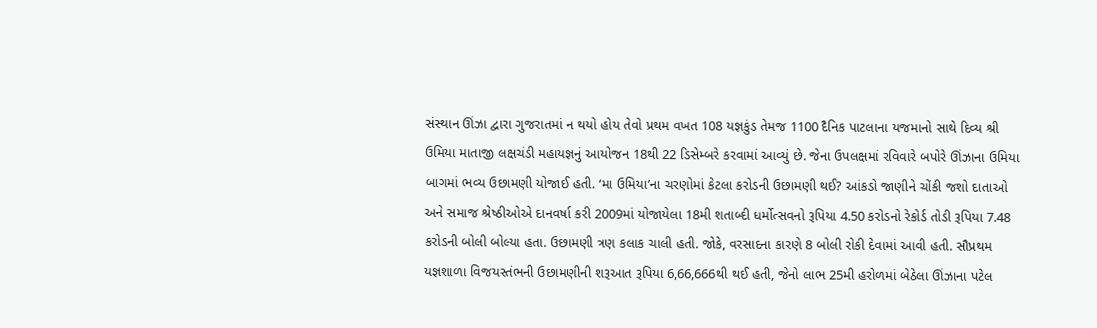સંસ્થાન ઊંઝા દ્વારા ગુજરાતમાં ન થયો હોય તેવો પ્રથમ વખત 108 યજ્ઞકુંડ તેમજ 1100 દૈનિક પાટલાના યજમાનો સાથે દિવ્ય શ્રી ઉમિયા માતાજી લક્ષચંડી મહાયજ્ઞનું આયોજન 18થી 22 ડિસેમ્બરે કરવામાં આવ્યું છે. જેના ઉપલક્ષમાં રવિવારે બપોરે ઊંઝાના ઉમિયા બાગમાં ભવ્ય ઉછામણી યોજાઈ હતી. ‘મા ઉમિયા’ના ચરણોમાં કેટલા કરોડની ઉછામણી થઈ? આંકડો જાણીને ચોંકી જશો દાતાઓ અને સમાજ શ્રેષ્ઠીઓએ દાનવર્ષા કરી 2009માં યોજાયેલા 18મી શતાબ્દી ધર્મોત્સવનો રૂપિયા 4.50 કરોડનો રેકોર્ડ તોડી રૂપિયા 7.48 કરોડની બોલી બોલ્યા હતા. ઉછામણી ત્રણ કલાક ચાલી હતી. જોકે, વરસાદના કારણે 8 બોલી રોકી દેવામાં આવી હતી. સૌપ્રથમ યજ્ઞશાળા વિજયસ્તંભની ઉછામણીની શરૂઆત રૂપિયા 6,66,666થી થઈ હતી, જેનો લાભ 25મી હરોળમાં બેઠેલા ઊંઝાના પટેલ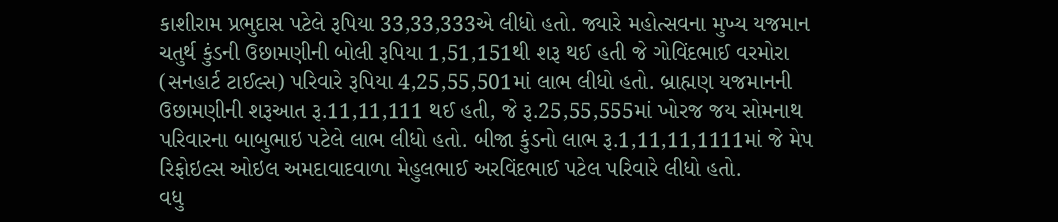કાશીરામ પ્રભુદાસ પટેલે રૂપિયા 33,33,333એ લીધો હતો. જ્યારે મહોત્સવના મુખ્ય યજમાન ચતુર્થ કુંડની ઉછામણીની બોલી રૂપિયા 1,51,151થી શરૂ થઈ હતી જે ગોવિંદભાઈ વરમોરા (સનહાર્ટ ટાઈલ્સ) પરિવારે રૂપિયા 4,25,55,501માં લાભ લીધો હતો. બ્રાહ્મણ યજમાનની ઉછામણીની શરૂઆત રૂ.11,11,111 થઈ હતી, જે રૂ.25,55,555માં ખોરજ જય સોમનાથ પરિવારના બાબુભાઇ પટેલે લાભ લીધો હતો. બીજા કુંડનો લાભ રૂ.1,11,11,1111માં જે મેપ રિફોઇલ્સ ઓઇલ અમદાવાદવાળા મેહુલભાઈ અરવિંદભાઈ પટેલ પરિવારે લીધો હતો.
વધુ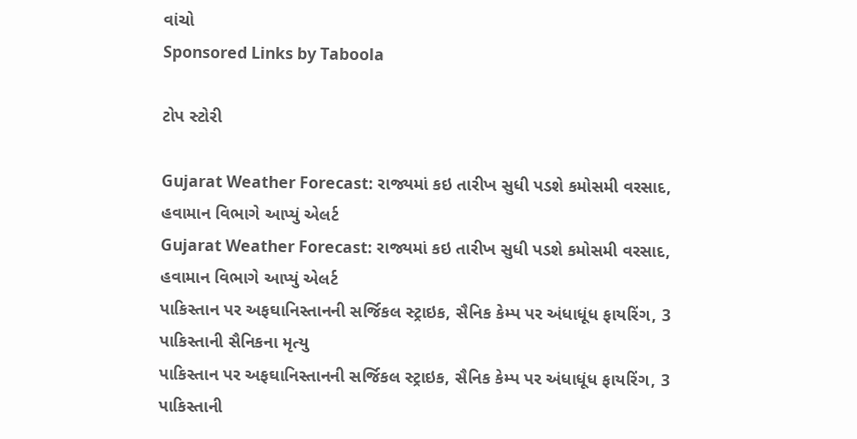વાંચો
Sponsored Links by Taboola

ટોપ સ્ટોરી

Gujarat Weather Forecast: રાજ્યમાં કઇ તારીખ સુધી પડશે કમોસમી વરસાદ, હવામાન વિભાગે આપ્યું એલર્ટ
Gujarat Weather Forecast: રાજ્યમાં કઇ તારીખ સુધી પડશે કમોસમી વરસાદ, હવામાન વિભાગે આપ્યું એલર્ટ
પાકિસ્તાન પર અફઘાનિસ્તાનની સર્જિકલ સ્ટ્રાઇક, સૈનિક કેમ્પ પર અંધાધૂંધ ફાયરિંગ, 3 પાકિસ્તાની સૈનિકના મૃત્યુ
પાકિસ્તાન પર અફઘાનિસ્તાનની સર્જિકલ સ્ટ્રાઇક, સૈનિક કેમ્પ પર અંધાધૂંધ ફાયરિંગ, 3 પાકિસ્તાની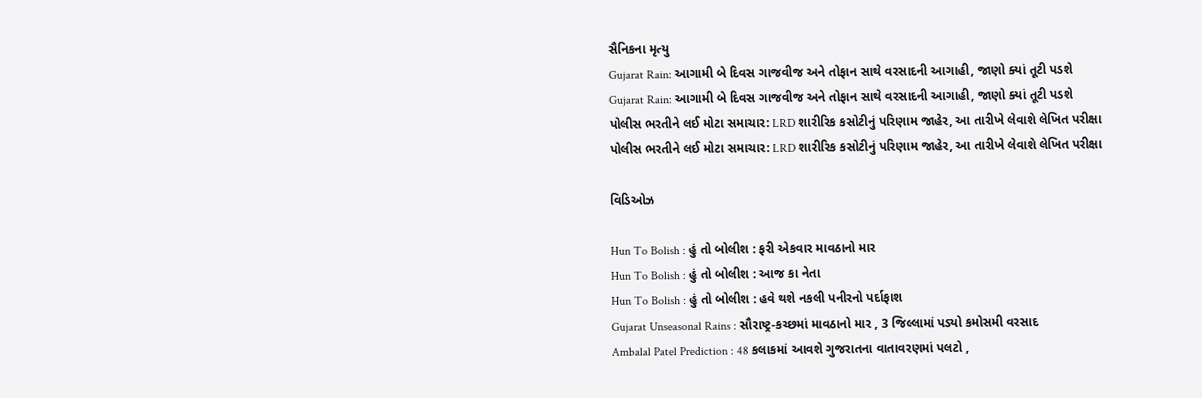સૈનિકના મૃત્યુ
Gujarat Rain: આગામી બે દિવસ ગાજવીજ અને તોફાન સાથે વરસાદની આગાહી, જાણો ક્યાં તૂટી પડશે
Gujarat Rain: આગામી બે દિવસ ગાજવીજ અને તોફાન સાથે વરસાદની આગાહી, જાણો ક્યાં તૂટી પડશે
પોલીસ ભરતીને લઈ મોટા સમાચાર: LRD શારીરિક કસોટીનું પરિણામ જાહેર, આ તારીખે લેવાશે લેખિત પરીક્ષા
પોલીસ ભરતીને લઈ મોટા સમાચાર: LRD શારીરિક કસોટીનું પરિણામ જાહેર, આ તારીખે લેવાશે લેખિત પરીક્ષા

વિડિઓઝ

Hun To Bolish : હું તો બોલીશ : ફરી એકવાર માવઠાનો માર
Hun To Bolish : હું તો બોલીશ : આજ કા નેતા
Hun To Bolish : હું તો બોલીશ : હવે થશે નકલી પનીરનો પર્દાફાશ
Gujarat Unseasonal Rains : સૌરાષ્ટ્ર-કચ્છમાં માવઠાનો માર , 3 જિલ્લામાં પડ્યો કમોસમી વરસાદ
Ambalal Patel Prediction : 48 કલાકમાં આવશે ગુજરાતના વાતાવરણમાં પલટો ,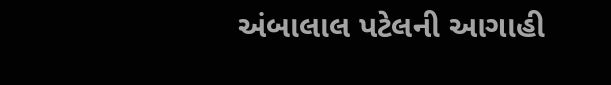અંબાલાલ પટેલની આગાહી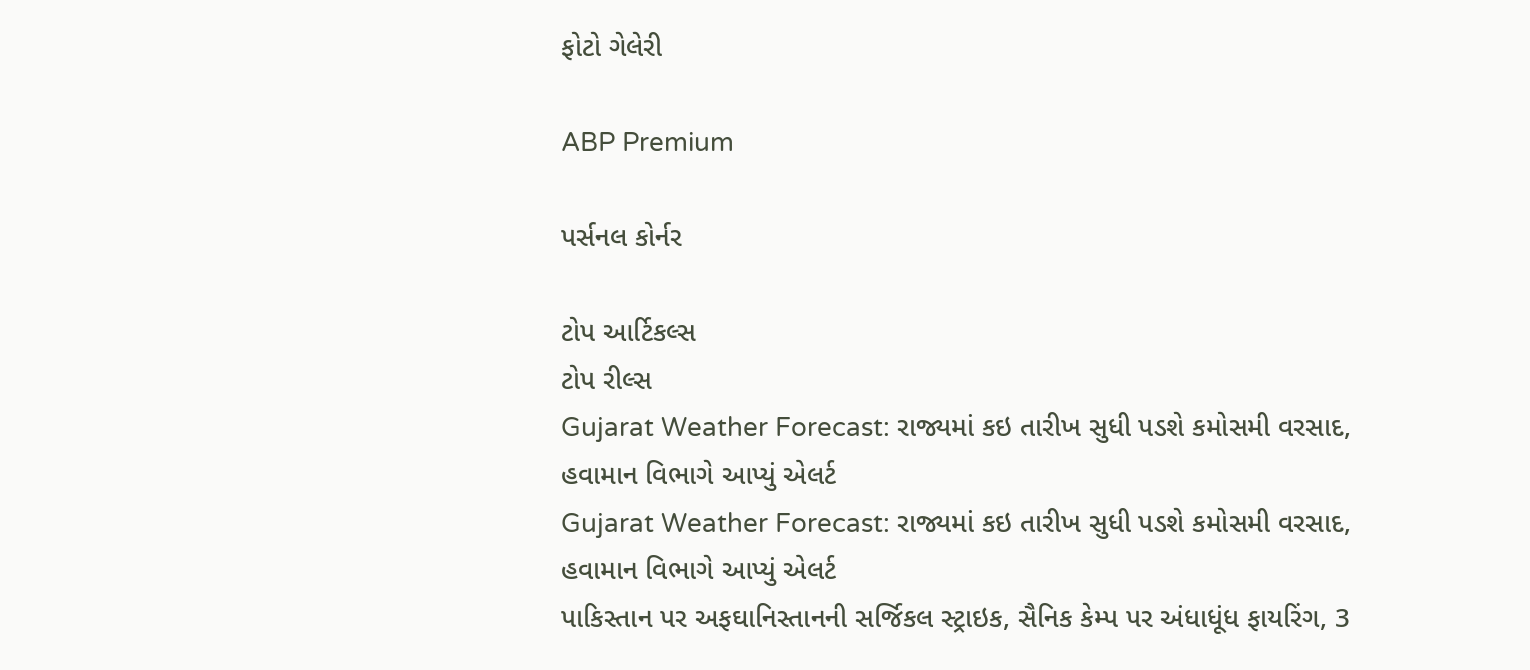ફોટો ગેલેરી

ABP Premium

પર્સનલ કોર્નર

ટોપ આર્ટિકલ્સ
ટોપ રીલ્સ
Gujarat Weather Forecast: રાજ્યમાં કઇ તારીખ સુધી પડશે કમોસમી વરસાદ, હવામાન વિભાગે આપ્યું એલર્ટ
Gujarat Weather Forecast: રાજ્યમાં કઇ તારીખ સુધી પડશે કમોસમી વરસાદ, હવામાન વિભાગે આપ્યું એલર્ટ
પાકિસ્તાન પર અફઘાનિસ્તાનની સર્જિકલ સ્ટ્રાઇક, સૈનિક કેમ્પ પર અંધાધૂંધ ફાયરિંગ, 3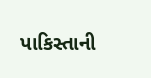પાકિસ્તાની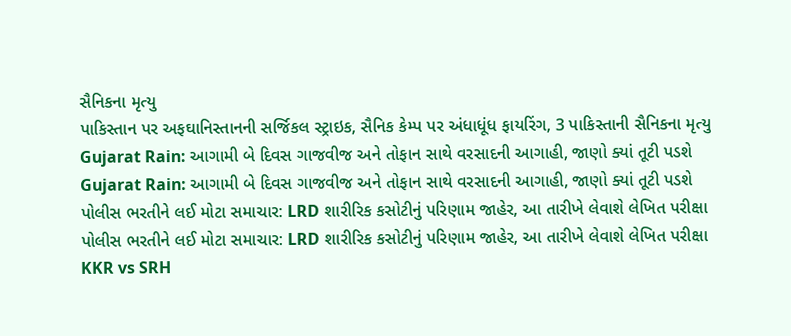સૈનિકના મૃત્યુ
પાકિસ્તાન પર અફઘાનિસ્તાનની સર્જિકલ સ્ટ્રાઇક, સૈનિક કેમ્પ પર અંધાધૂંધ ફાયરિંગ, 3 પાકિસ્તાની સૈનિકના મૃત્યુ
Gujarat Rain: આગામી બે દિવસ ગાજવીજ અને તોફાન સાથે વરસાદની આગાહી, જાણો ક્યાં તૂટી પડશે
Gujarat Rain: આગામી બે દિવસ ગાજવીજ અને તોફાન સાથે વરસાદની આગાહી, જાણો ક્યાં તૂટી પડશે
પોલીસ ભરતીને લઈ મોટા સમાચાર: LRD શારીરિક કસોટીનું પરિણામ જાહેર, આ તારીખે લેવાશે લેખિત પરીક્ષા
પોલીસ ભરતીને લઈ મોટા સમાચાર: LRD શારીરિક કસોટીનું પરિણામ જાહેર, આ તારીખે લેવાશે લેખિત પરીક્ષા
KKR vs SRH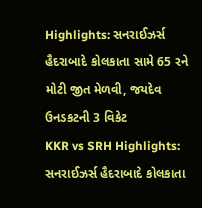Highlights: સનરાઈઝર્સ હૈદરાબાદે કોલકાતા સામે 65 રને મોટી જીત મેળવી, જયદેવ ઉનડકટની 3 વિકેટ
KKR vs SRH Highlights: સનરાઈઝર્સ હૈદરાબાદે કોલકાતા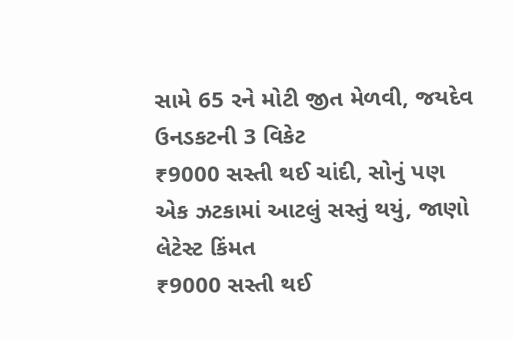સામે 65 રને મોટી જીત મેળવી, જયદેવ ઉનડકટની 3 વિકેટ
₹9000 સસ્તી થઈ ચાંદી, સોનું પણ એક ઝટકામાં આટલું સસ્તું થયું, જાણો લેટેસ્ટ કિંમત
₹9000 સસ્તી થઈ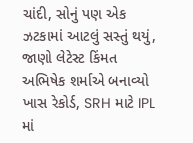ચાંદી, સોનું પણ એક ઝટકામાં આટલું સસ્તું થયું, જાણો લેટેસ્ટ કિંમત
અભિષેક શર્માએ બનાવ્યો ખાસ રેકોર્ડ, SRH માટે IPL માં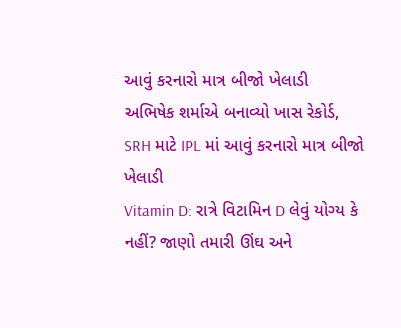આવું કરનારો માત્ર બીજો ખેલાડી
અભિષેક શર્માએ બનાવ્યો ખાસ રેકોર્ડ, SRH માટે IPL માં આવું કરનારો માત્ર બીજો ખેલાડી
Vitamin D: રાત્રે વિટામિન D લેવું યોગ્ય કે નહીં? જાણો તમારી ઊંઘ અને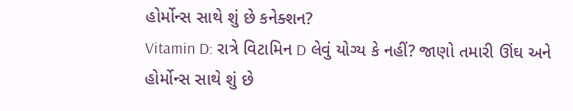હોર્મોન્સ સાથે શું છે કનેક્શન?
Vitamin D: રાત્રે વિટામિન D લેવું યોગ્ય કે નહીં? જાણો તમારી ઊંઘ અને હોર્મોન્સ સાથે શું છે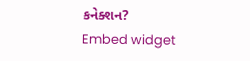કનેક્શન?
Embed widget